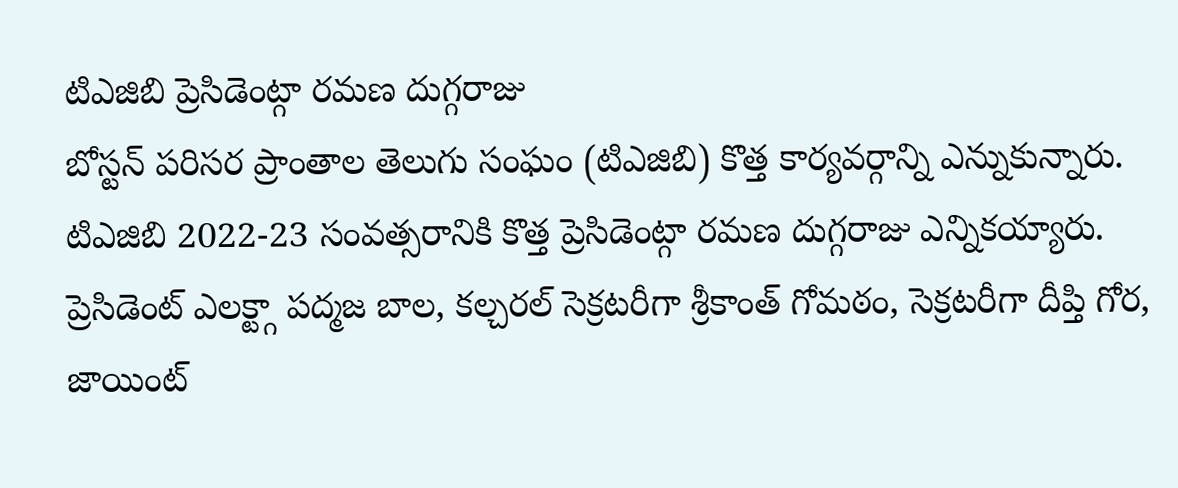టిఎజిబి ప్రెసిడెంట్గా రమణ దుగ్గరాజు
బోస్టన్ పరిసర ప్రాంతాల తెలుగు సంఘం (టిఎజిబి) కొత్త కార్యవర్గాన్ని ఎన్నుకున్నారు. టిఎజిబి 2022-23 సంవత్సరానికి కొత్త ప్రెసిడెంట్గా రమణ దుగ్గరాజు ఎన్నికయ్యారు. ప్రెసిడెంట్ ఎలక్ట్గా పద్మజ బాల, కల్చరల్ సెక్రటరీగా శ్రీకాంత్ గోమఠం, సెక్రటరీగా దీప్తి గోర, జాయింట్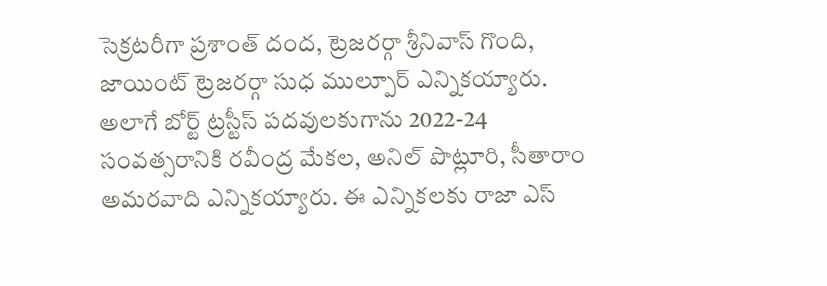సెక్రటరీగా ప్రశాంత్ దంద, ట్రెజరర్గా శ్రీనివాస్ గొంది, జాయింట్ ట్రెజరర్గా సుధ ముల్పూర్ ఎన్నికయ్యారు. అలాగే బోర్ట్ ట్రస్టీస్ పదవులకుగాను 2022-24 సంవత్సరానికి రవీంద్ర మేకల, అనిల్ పొట్లూరి, సీతారాం అమరవాది ఎన్నికయ్యారు. ఈ ఎన్నికలకు రాజా ఎస్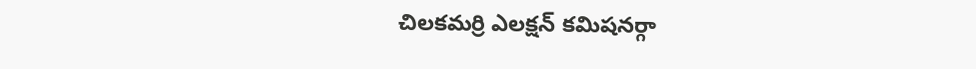చిలకమర్రి ఎలక్షన్ కమిషనర్గా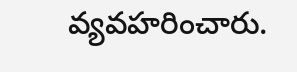వ్యవహరించారు.